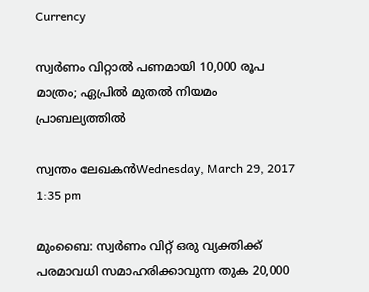Currency

സ്വര്‍ണം വിറ്റാല്‍ പണമായി 10,000 രൂപ മാത്രം; ഏപ്രില്‍ മുതല്‍ നിയമം പ്രാബല്യത്തില്‍

സ്വന്തം ലേഖകന്‍Wednesday, March 29, 2017 1:35 pm

മുംബൈ: സ്വര്‍ണം വിറ്റ് ഒരു വ്യക്തിക്ക് പരമാവധി സമാഹരിക്കാവുന്ന തുക 20,000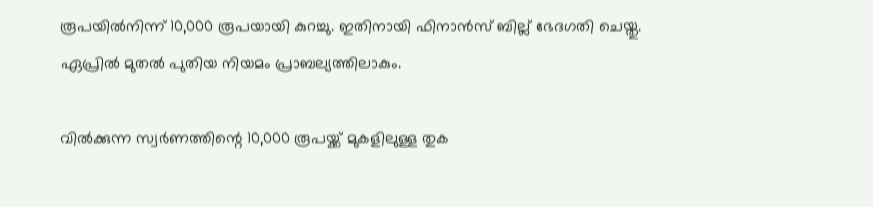രൂപയില്‍നിന്ന് 10,000 രൂപയായി കുറച്ചു. ഇതിനായി ഫിനാന്‍സ് ബില്ല് ഭേദഗതി ചെയ്തു. ഏപ്രില്‍ മുതല്‍ പുതിയ നിയമം പ്രാബല്യത്തിലാകും.

വില്‍ക്കുന്ന സ്വര്‍ണത്തിന്റെ 10,000 രൂപയ്ക്ക് മുകളിലുള്ള തുക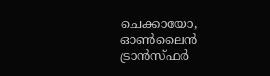ചെക്കായോ, ഓണ്‍ലൈന്‍ ട്രാന്‍സ്ഫര്‍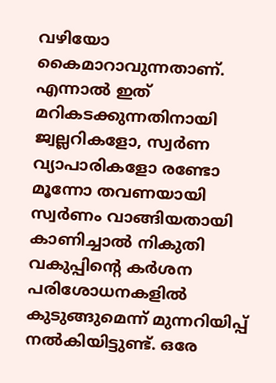വഴിയോ കൈമാറാവുന്നതാണ്. എന്നാല്‍ ഇത് മറികടക്കുന്നതിനായി ജ്വല്ലറികളോ, സ്വര്‍ണ വ്യാപാരികളോ രണ്ടോ മൂന്നോ തവണയായി സ്വര്‍ണം വാങ്ങിയതായി കാണിച്ചാല്‍ നികുതി വകുപ്പിന്റെ കര്‍ശന പരിശോധനകളില്‍ കുടുങ്ങുമെന്ന് മുന്നറിയിപ്പ് നല്‍കിയിട്ടുണ്ട്. ഒരേ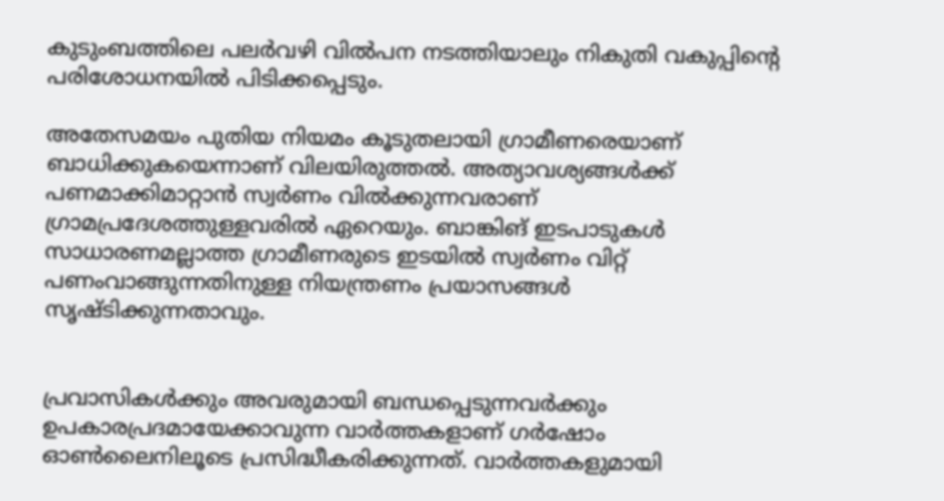കുടുംബത്തിലെ പലര്‍വഴി വില്‍പന നടത്തിയാലും നികുതി വകുപ്പിന്റെ പരിശോധനയില്‍ പിടിക്കപ്പെടും.

അതേസമയം പുതിയ നിയമം കൂടുതലായി ഗ്രാമീണരെയാണ് ബാധിക്കുകയെന്നാണ് വിലയിരുത്തല്‍. അത്യാവശ്യങ്ങള്‍ക്ക് പണമാക്കിമാറ്റാന്‍ സ്വര്‍ണം വില്‍ക്കുന്നവരാണ് ഗ്രാമപ്രദേശത്തുള്ളവരില്‍ ഏറെയും. ബാങ്കിങ് ഇടപാടുകള്‍ സാധാരണമല്ലാത്ത ഗ്രാമീണരുടെ ഇടയില്‍ സ്വര്‍ണം വിറ്റ് പണംവാങ്ങുന്നതിനുള്ള നിയന്ത്രണം പ്രയാസങ്ങള്‍ സൃഷ്ടിക്കുന്നതാവും.


പ്രവാസികൾക്കും അവരുമായി ബന്ധപ്പെടുന്നവർക്കും ഉപകാരപ്രദമായേക്കാവുന്ന വാർത്തകളാണ് ഗർഷോം ഓൺലൈനിലൂടെ പ്രസിദ്ധീകരിക്കുന്നത്. വാർത്തകളുമായി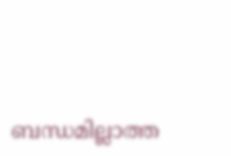ബന്ധമില്ലാത്ത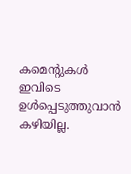കമെന്റുകൾ ഇവിടെ ഉൾപ്പെടുത്തുവാൻ കഴിയില്ല.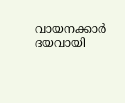വായനക്കാർ ദയവായി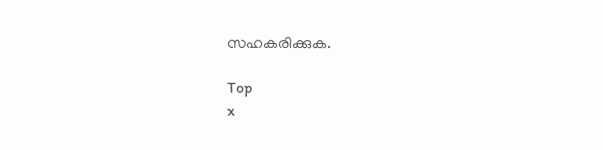സഹകരിക്കുക.

Top
x